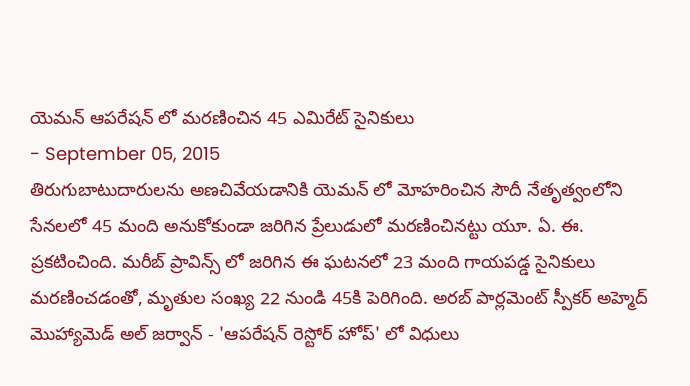యెమన్ ఆపరేషన్ లో మరణించిన 45 ఎమిరేట్ సైనికులు
- September 05, 2015
తిరుగుబాటుదారులను అణచివేయడానికి యెమన్ లో మోహరించిన సౌదీ నేతృత్వంలోని సేనలలో 45 మంది అనుకోకుండా జరిగిన ప్రేలుడులో మరణించినట్టు యూ. ఏ. ఈ. ప్రకటించింది. మరీబ్ ప్రావిన్స్ లో జరిగిన ఈ ఘటనలో 23 మంది గాయపడ్డ సైనికులు మరణించడంతో, మృతుల సంఖ్య 22 నుండి 45కి పెరిగింది. అరబ్ పార్లమెంట్ స్పీకర్ అహ్మెద్ మొహ్యామెడ్ అల్ జర్వాన్ - 'ఆపరేషన్ రెస్టోర్ హోప్' లో విధులు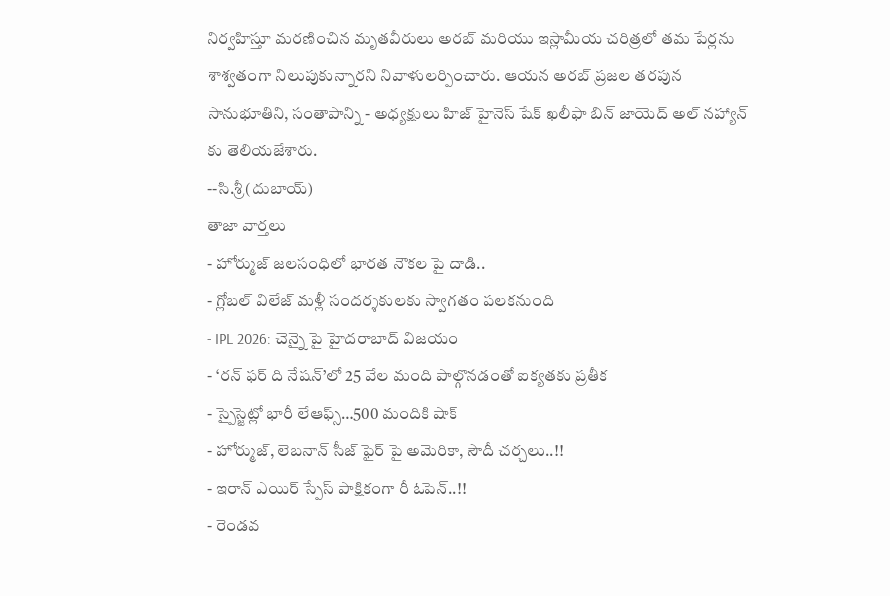నిర్వహిస్తూ మరణించిన మృతవీరులు అరబ్ మరియు ఇస్లామీయ చరిత్రలో తమ పేర్లను శాశ్వతంగా నిలుపుకున్నారని నివాళులర్పించారు. ఆయన అరబ్ ప్రజల తరపున సానుభూతిని, సంతాపాన్ని - అధ్యక్షులు హిజ్ హైనెస్ షేక్ ఖలీఫా బిన్ జాయెద్ అల్ నహ్యాన్ కు తెలియజేశారు.
--సి.శ్రీ(దుబాయ్)
తాజా వార్తలు
- హోర్ముజ్ జలసంధిలో భారత నౌకల పై దాడి..
- గ్లోబల్ విలేజ్ మళ్లీ సందర్శకులకు స్వాగతం పలకనుంది
- IPL 2026: చెన్నై పై హైదరాబాద్ విజయం
- ‘రన్ ఫర్ ది నేషన్’లో 25 వేల మంది పాల్గొనడంతో ఐక్యతకు ప్రతీక
- స్పైస్జెట్లో భారీ లేఆఫ్స్…500 మందికి షాక్
- హోర్ముజ్, లెబనాన్ సీజ్ ఫైర్ పై అమెరికా, సౌదీ చర్చలు..!!
- ఇరాన్ ఎయిర్ స్పేస్ పాక్షికంగా రీ ఓపెన్..!!
- రెండవ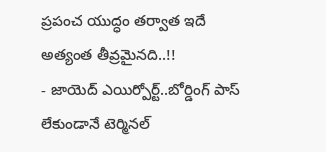ప్రపంచ యుద్ధం తర్వాత ఇదే అత్యంత తీవ్రమైనది..!!
- జాయెద్ ఎయిర్పోర్ట్..బోర్డింగ్ పాస్ లేకుండానే టెర్మినల్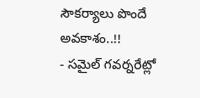సౌకర్యాలు పొందే అవకాశం..!!
- సమైల్ గవర్నరేట్లో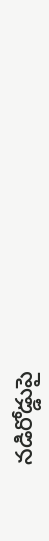నడిరోడ్డుపై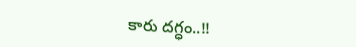కారు దగ్ధం..!!